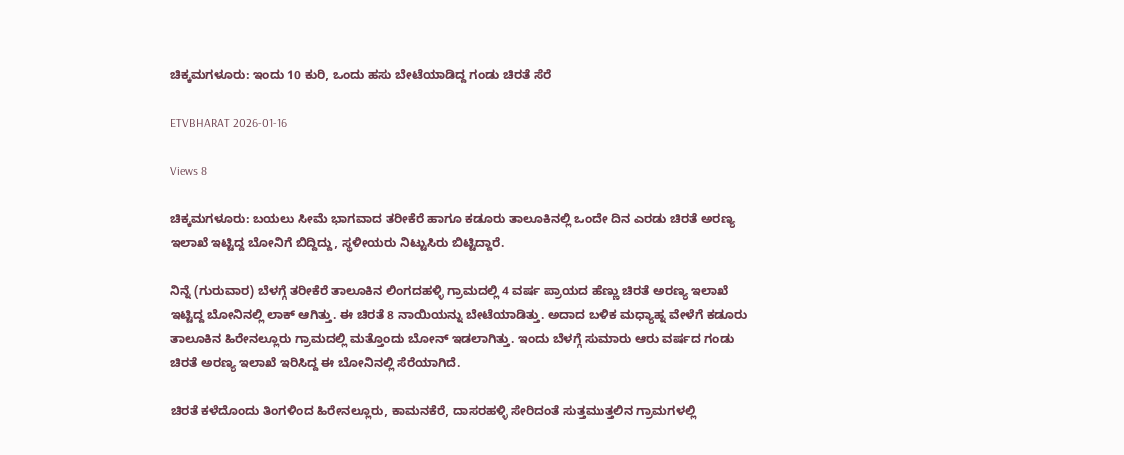ಚಿಕ್ಕಮಗಳೂರು: ಇಂದು 10 ಕುರಿ, ಒಂದು ಹಸು ಬೇಟೆಯಾಡಿದ್ದ ಗಂಡು ಚಿರತೆ ಸೆರೆ

ETVBHARAT 2026-01-16

Views 8

ಚಿಕ್ಕಮಗಳೂರು: ಬಯಲು ಸೀಮೆ ಭಾಗವಾದ ತರೀಕೆರೆ ಹಾಗೂ ಕಡೂರು ತಾಲೂಕಿನಲ್ಲಿ ಒಂದೇ ದಿನ ಎರಡು ಚಿರತೆ ಅರಣ್ಯ ಇಲಾಖೆ ಇಟ್ಟಿದ್ದ ಬೋನಿಗೆ ಬಿದ್ದಿದ್ದು, ಸ್ಥಳೀಯರು ನಿಟ್ಟುಸಿರು ಬಿಟ್ಟಿದ್ದಾರೆ.

ನಿನ್ನೆ (ಗುರುವಾರ) ಬೆಳಗ್ಗೆ ತರೀಕೆರೆ ತಾಲೂಕಿನ ಲಿಂಗದಹಳ್ಳಿ ಗ್ರಾಮದಲ್ಲಿ 4 ವರ್ಷ ಪ್ರಾಯದ ಹೆಣ್ಣು ಚಿರತೆ ಅರಣ್ಯ ಇಲಾಖೆ ಇಟ್ಟಿದ್ದ ಬೋನಿನಲ್ಲಿ ಲಾಕ್ ಆಗಿತ್ತು. ಈ ಚಿರತೆ 8 ನಾಯಿಯನ್ನು ಬೇಟೆಯಾಡಿತ್ತು. ಅದಾದ ಬಳಿಕ ಮಧ್ಯಾಹ್ನ ವೇಳೆಗೆ ಕಡೂರು ತಾಲೂಕಿನ ಹಿರೇನಲ್ಲೂರು ಗ್ರಾಮದಲ್ಲಿ ಮತ್ತೊಂದು ಬೋನ್ ಇಡಲಾಗಿತ್ತು. ಇಂದು ಬೆಳಗ್ಗೆ ಸುಮಾರು ಆರು ವರ್ಷದ ಗಂಡು ಚಿರತೆ ಅರಣ್ಯ ಇಲಾಖೆ ಇರಿಸಿದ್ದ ಈ ಬೋನಿನಲ್ಲಿ ಸೆರೆಯಾಗಿದೆ.

ಚಿರತೆ ಕಳೆದೊಂದು ತಿಂಗಳಿಂದ ಹಿರೇನಲ್ಲೂರು, ಕಾಮನಕೆರೆ, ದಾಸರಹಳ್ಳಿ ಸೇರಿದಂತೆ ಸುತ್ತಮುತ್ತಲಿನ ಗ್ರಾಮಗಳಲ್ಲಿ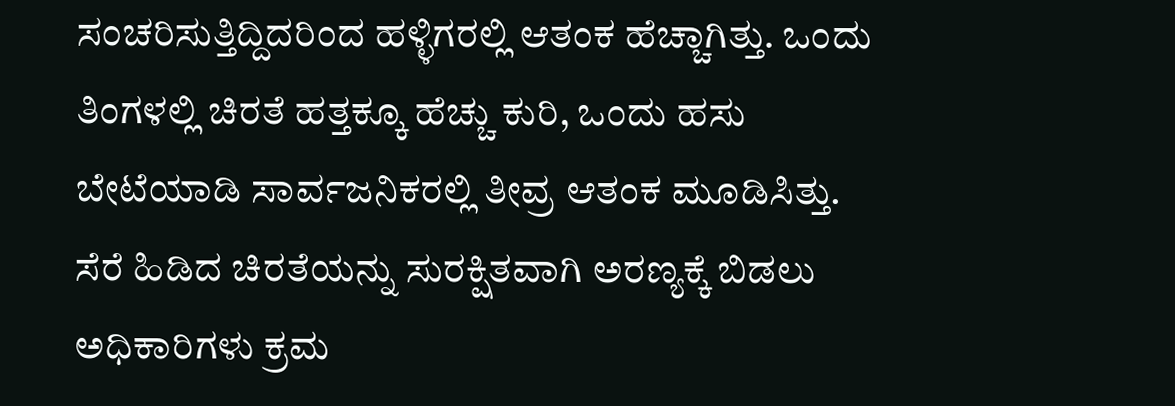ಸಂಚರಿಸುತ್ತಿದ್ದಿದರಿಂದ ಹಳ್ಳಿಗರಲ್ಲಿ ಆತಂಕ ಹೆಚ್ಚಾಗಿತ್ತು. ಒಂದು ತಿಂಗಳಲ್ಲಿ ಚಿರತೆ ಹತ್ತಕ್ಕೂ ಹೆಚ್ಚು ಕುರಿ, ಒಂದು ಹಸು ಬೇಟೆಯಾಡಿ ಸಾರ್ವಜನಿಕರಲ್ಲಿ ತೀವ್ರ ಆತಂಕ ಮೂಡಿಸಿತ್ತು. ಸೆರೆ ಹಿಡಿದ ಚಿರತೆಯನ್ನು ಸುರಕ್ಷಿತವಾಗಿ ಅರಣ್ಯಕ್ಕೆ ಬಿಡಲು ಅಧಿಕಾರಿಗಳು ಕ್ರಮ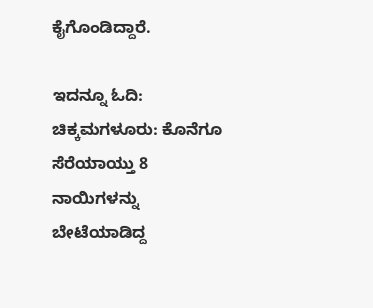ಕೈಗೊಂಡಿದ್ದಾರೆ.

ಇದನ್ನೂ ಓದಿ: ಚಿಕ್ಕಮಗಳೂರು: ಕೊನೆಗೂ ಸೆರೆಯಾಯ್ತು 8 ನಾಯಿಗಳನ್ನು ಬೇಟೆಯಾಡಿದ್ದ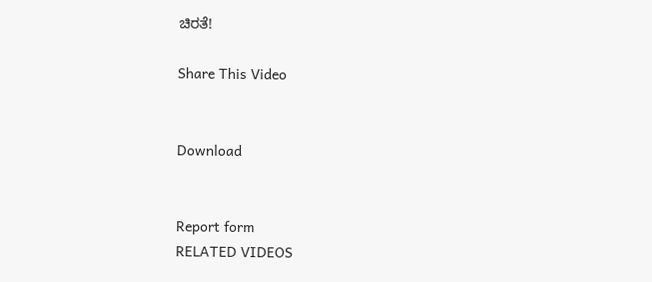ಚಿರತೆ!

Share This Video


Download


Report form
RELATED VIDEOS